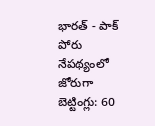భారత్ - పాక్ పోరు నేపథ్యంలో జోరుగా బెట్టింగ్లు: 60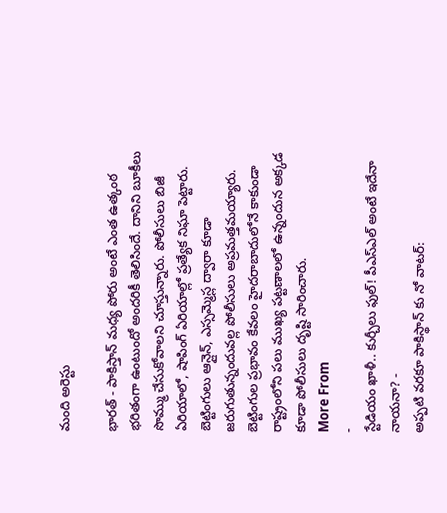మంది అరెస్టు

భారత్ - పాకిస్తాన్ మధ్య పోరు అంటే ఎంత ఉత్కంఠ భరితంగా ఉంటుందో అందరికీ తెలిసిందే. దానిని బూకీలు సొమ్ము చేసుకోవాలని చూస్తున్నారు. పోలీసులు బిజీ ఏరియాలో, షాపింగ్ ఏరియాల్లో ప్రత్యేక నిఘా పెట్టారు. బెట్టింగులు ఆన్లైన్, ఎస్సమ్మెస్ల ద్వారా కూడా జరుగుతున్నందువల్ల పోలీసులు అప్రమత్తమయ్యారు. బెట్టింగుల ప్రభావం కేవలం హైదరాబాదులోనే కాకుండా రాష్ట్రంలోని పలు ముఖ్య పట్టణాలలో ఉన్నందున అక్కడ కూడా పోలీసులు దృష్టి సారించారు.
More From
-
స్టేడియం ఖాళీ.. కుర్చీలు ఫుల్! పీఎస్ఎల్ అంటే ఇదేనా నాయనా? -
అప్పటి వరకూ పాకిస్థాన్ కు నో వాటర్: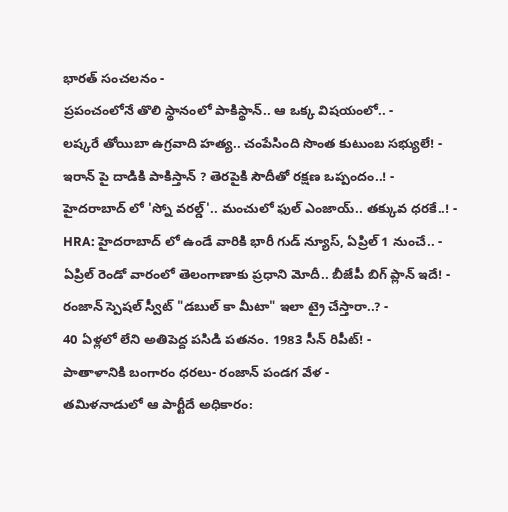భారత్ సంచలనం -
ప్రపంచంలోనే తొలి స్థానంలో పాకిస్థాన్.. ఆ ఒక్క విషయంలో.. -
లష్కరే తోయిబా ఉగ్రవాది హత్య.. చంపేసింది సొంత కుటుంబ సభ్యులే! -
ఇరాన్ పై దాడికి పాకిస్తాన్ ? తెరపైకి సౌదీతో రక్షణ ఒప్పందం..! -
హైదరాబాద్ లో 'స్నో వరల్డ్'.. మంచులో ఫుల్ ఎంజాయ్.. తక్కువ ధరకే..! -
HRA: హైదరాబాద్ లో ఉండే వారికి భారీ గుడ్ న్యూస్, ఏప్రిల్ 1 నుంచే.. -
ఏప్రిల్ రెండో వారంలో తెలంగాణాకు ప్రధాని మోదీ.. బీజేపీ బిగ్ ప్లాన్ ఇదే! -
రంజాన్ స్పెషల్ స్వీట్ "డబుల్ కా మీటా" ఇలా ట్రై చేస్తారా..? -
40 ఏళ్లలో లేని అతిపెద్ద పసిడి పతనం. 1983 సీన్ రిపీట్! -
పాతాళానికి బంగారం ధరలు- రంజాన్ పండగ వేళ -
తమిళనాడులో ఆ పార్టీదే అధికారం: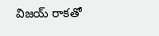విజయ్ రాకతో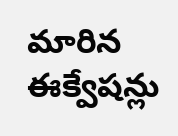మారిన ఈక్వేషన్లు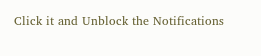Click it and Unblock the Notifications